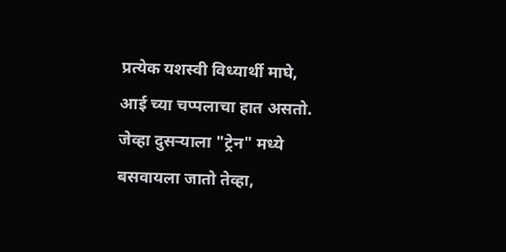प्रत्येक यशस्वी विध्यार्थी माघे, आई च्या चप्पलाचा हात असतो.
जेव्हा दुसऱ्याला "ट्रेन" मध्ये बसवायला जातो तेव्हा,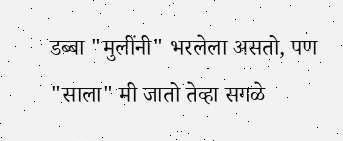डब्बा "मुलींनी" भरलेला असतो, पण "साला" मी जातो तेव्हा सगळे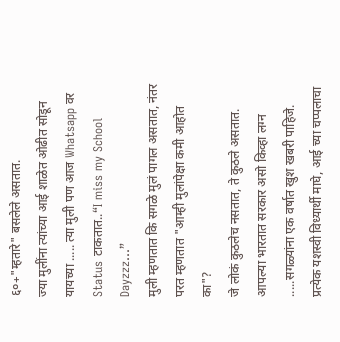६०+"म्हतारे" बसलेले असतात.
ज्या मुलींना त्यांच्या आई शाळेत ओढीत सोडून यायच्या ..... त्या मुली पण आज Whatsapp वर Status टाकतात..“I miss my School Dayzzz…”
मुली म्हणतात कि सगळे मुलं पागल असतात, नंतर परत म्हणतात "आम्ही मुलांपेक्षा कमी आहोत का"?
जे लोकं कुठलेच नसतात, ते कुठले असतात.
आपल्या भारतात सरकार असो किव्हा लग्न .....सगळ्यांना एक वर्षात खुश खबरी पाहिजे.
प्रत्येक यशस्वी विध्यार्थी माघे, आई च्या चप्पलाचा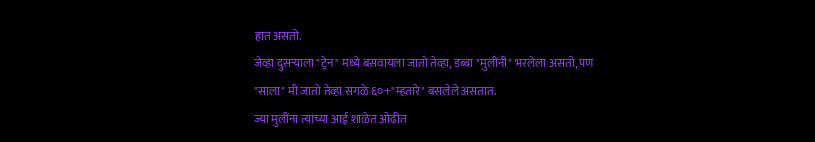हात असतो.
जेव्हा दुसऱ्याला "ट्रेन" मध्ये बसवायला जातो तेव्हा, डब्बा "मुलींनी" भरलेला असतो, पण "साला" मी जातो तेव्हा सगळे ६०+"म्हतारे" बसलेले असतात.
ज्या मुलींना त्यांच्या आई शाळेत ओढीत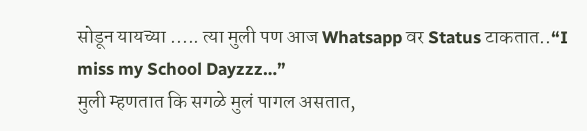सोडून यायच्या ..... त्या मुली पण आज Whatsapp वर Status टाकतात..“I miss my School Dayzzz…”
मुली म्हणतात कि सगळे मुलं पागल असतात,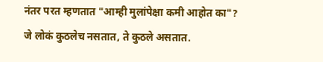नंतर परत म्हणतात "आम्ही मुलांपेक्षा कमी आहोत का"?
जे लोकं कुठलेच नसतात, ते कुठले असतात.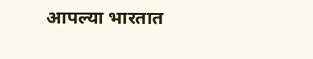आपल्या भारतात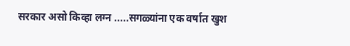सरकार असो किव्हा लग्न .....सगळ्यांना एक वर्षात खुश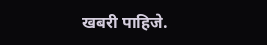खबरी पाहिजे.